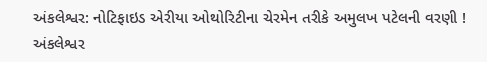અંકલેશ્વર: નોટિફાઇડ એરીયા ઓથોરિટીના ચેરમેન તરીકે અમુલખ પટેલની વરણી !
અંકલેશ્વર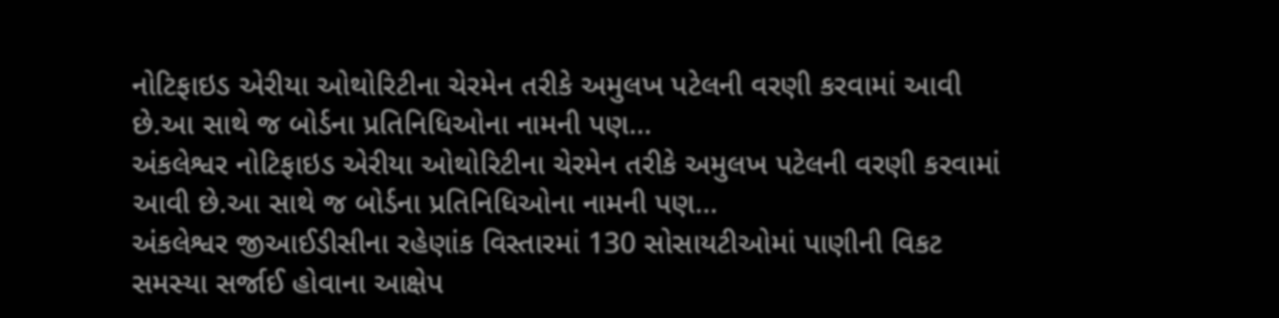નોટિફાઇડ એરીયા ઓથોરિટીના ચેરમેન તરીકે અમુલખ પટેલની વરણી કરવામાં આવી છે.આ સાથે જ બોર્ડના પ્રતિનિધિઓના નામની પણ…
અંકલેશ્વર નોટિફાઇડ એરીયા ઓથોરિટીના ચેરમેન તરીકે અમુલખ પટેલની વરણી કરવામાં આવી છે.આ સાથે જ બોર્ડના પ્રતિનિધિઓના નામની પણ…
અંકલેશ્વર જીઆઈડીસીના રહેણાંક વિસ્તારમાં 130 સોસાયટીઓમાં પાણીની વિકટ સમસ્યા સર્જાઈ હોવાના આક્ષેપ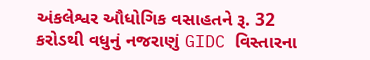અંકલેશ્વર ઔધોગિક વસાહતને રૂ. 32 કરોડથી વધુનું નજરાણું GIDC વિસ્તારના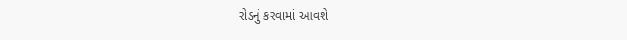રોડનું કરવામાં આવશે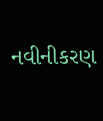નવીનીકરણ